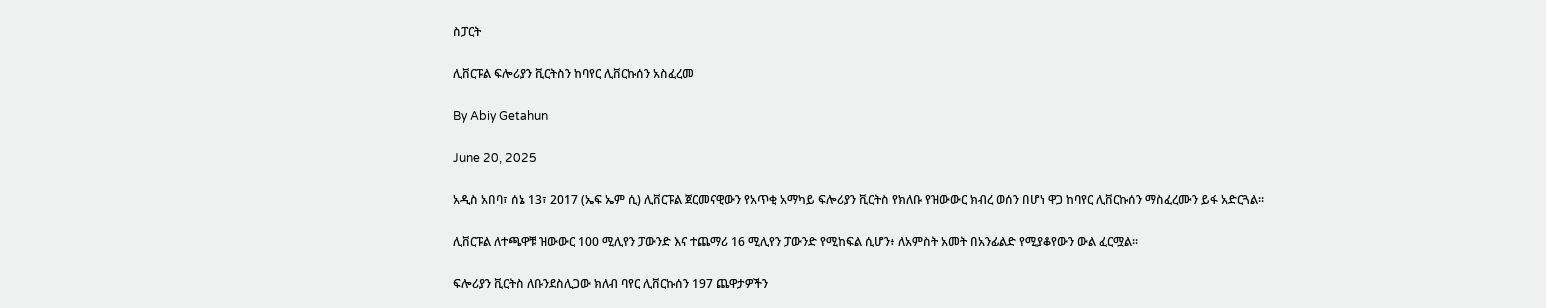ስፓርት

ሊቨርፑል ፍሎሪያን ቪርትስን ከባየር ሊቨርኩሰን አስፈረመ

By Abiy Getahun

June 20, 2025

አዲስ አበባ፣ ሰኔ 13፣ 2017 (ኤፍ ኤም ሲ) ሊቨርፑል ጀርመናዊውን የአጥቂ አማካይ ፍሎሪያን ቪርትስ የክለቡ የዝውውር ክብረ ወሰን በሆነ ዋጋ ከባየር ሊቨርኩሰን ማስፈረሙን ይፋ አድርጓል።

ሊቨርፑል ለተጫዋቹ ዝውውር 100 ሚሊየን ፓውንድ እና ተጨማሪ 16 ሚሊየን ፓውንድ የሚከፍል ሲሆን፥ ለአምስት አመት በአንፊልድ የሚያቆየውን ውል ፈርሟል።

ፍሎሪያን ቪርትስ ለቡንደስሊጋው ክለብ ባየር ሊቨርኩሰን 197 ጨዋታዎችን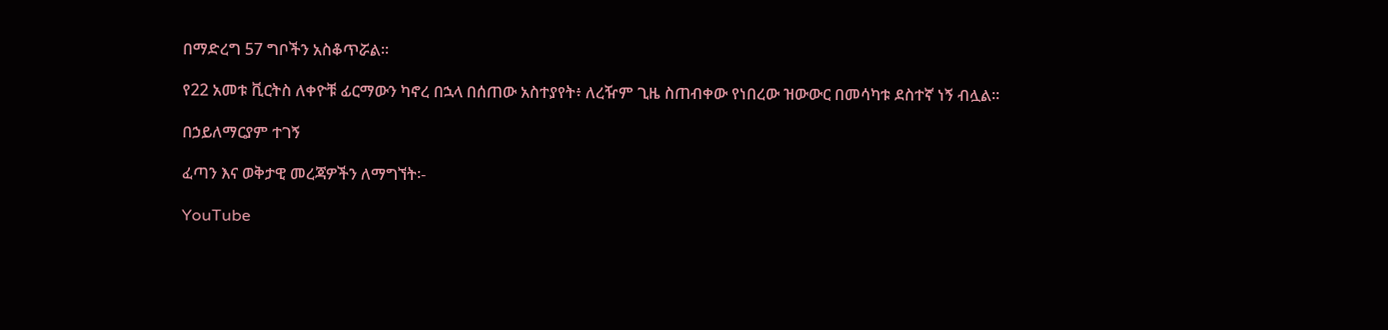በማድረግ 57 ግቦችን አስቆጥሯል።

የ22 አመቱ ቪርትስ ለቀዮቹ ፊርማውን ካኖረ በኋላ በሰጠው አስተያየት፥ ለረዥም ጊዜ ስጠብቀው የነበረው ዝውውር በመሳካቱ ደስተኛ ነኝ ብሏል።

በኃይለማርያም ተገኝ

ፈጣን እና ወቅታዊ መረጃዎችን ለማግኘት፡-

YouTube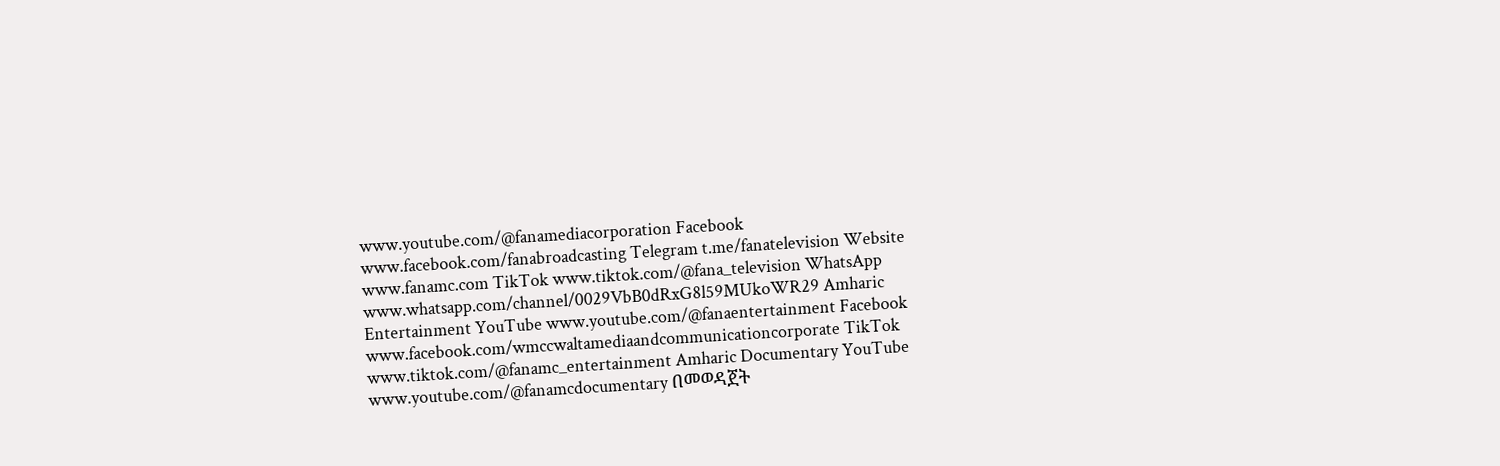www.youtube.com/@fanamediacorporation Facebook www.facebook.com/fanabroadcasting Telegram t.me/fanatelevision Website www.fanamc.com TikTok www.tiktok.com/@fana_television WhatsApp www.whatsapp.com/channel/0029VbB0dRxG8l59MUkoWR29 Amharic Entertainment YouTube www.youtube.com/@fanaentertainment Facebook www.facebook.com/wmccwaltamediaandcommunicationcorporate TikTok www.tiktok.com/@fanamc_entertainment Amharic Documentary YouTube www.youtube.com/@fanamcdocumentary በመወዳጀት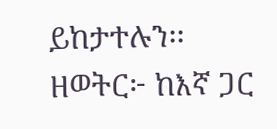ይከታተሉን፡፡ ዘወትር፦ ከእኛ ጋር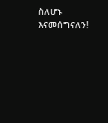ስለሆኑ እናመሰግናለን!